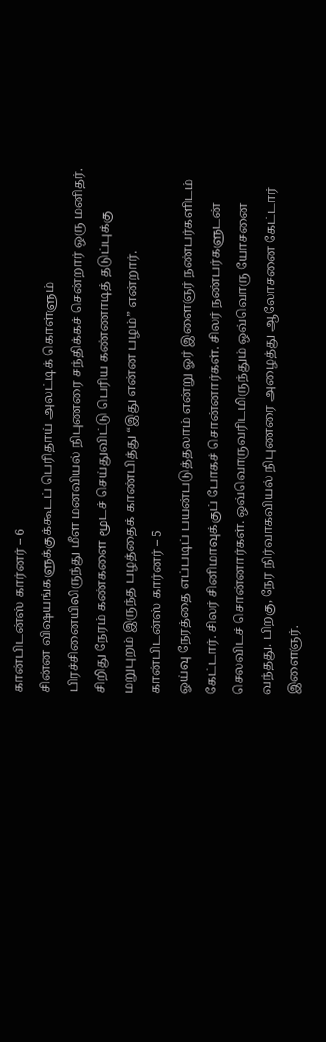கான்பிடன்ஸ் கார்னர் – 6
சின்ன விஷயங்களுக்குக்கூடப் பெரிதாய் அலட்டிக் கொள்ளும் பிரச்சினையிலிருந்து மீள மனவியல் நிபுணரை சந்திக்கச் சென்றார் ஒரு மனிதர். சிறிது நேரம் கண்களை மூடச் செய்துவிட்டு பெரிய கண்ணாடித் தடுப்புக்கு மறுபுறம் இருந்த பழத்தைக் காண்பித்து “இது என்ன பழம்” என்றார்.
கான்பிடன்ஸ் கார்னர் – 5
ஓய்வு நேரத்தை எப்படிப் பயன்படுத்தலாம் என்று ஓர் இளைஞர் நண்பர்களிடம் கேட்டார். சிலர் சினிமாவுக்குப் போகச் சொன்னார்கள். சிலர் நண்பர்களுடன் செலவிடச் சொன்னார்கள். ஒவ்வொருவரிடமிருந்தும் ஒவ்வொரு யோசனை வந்தது. பிறகு, நேர நிர்வாகவியல் நிபுணரை அழைத்து ஆலோசனை கேட்டார் இளைஞர்.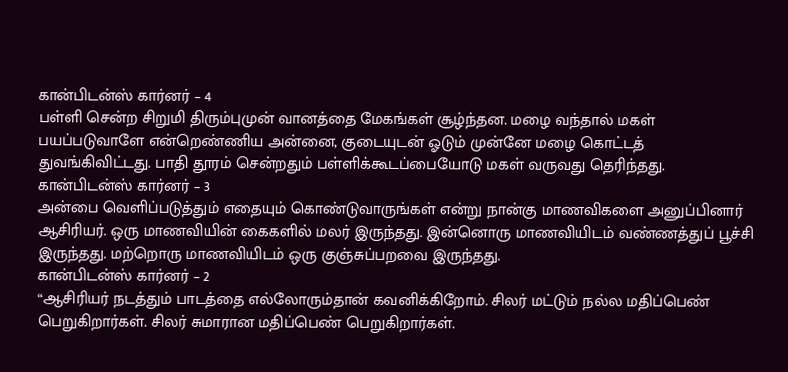கான்பிடன்ஸ் கார்னர் – 4
பள்ளி சென்ற சிறுமி திரும்புமுன் வானத்தை மேகங்கள் சூழ்ந்தன. மழை வந்தால் மகள் பயப்படுவாளே என்றெண்ணிய அன்னை, குடையுடன் ஓடும் முன்னே மழை கொட்டத் துவங்கிவிட்டது. பாதி தூரம் சென்றதும் பள்ளிக்கூடப்பையோடு மகள் வருவது தெரிந்தது.
கான்பிடன்ஸ் கார்னர் – 3
அன்பை வெளிப்படுத்தும் எதையும் கொண்டுவாருங்கள் என்று நான்கு மாணவிகளை அனுப்பினார் ஆசிரியர். ஒரு மாணவியின் கைகளில் மலர் இருந்தது. இன்னொரு மாணவியிடம் வண்ணத்துப் பூச்சி இருந்தது. மற்றொரு மாணவியிடம் ஒரு குஞ்சுப்பறவை இருந்தது.
கான்பிடன்ஸ் கார்னர் – 2
“ஆசிரியர் நடத்தும் பாடத்தை எல்லோரும்தான் கவனிக்கிறோம். சிலர் மட்டும் நல்ல மதிப்பெண் பெறுகிறார்கள். சிலர் சுமாரான மதிப்பெண் பெறுகிறார்கள்.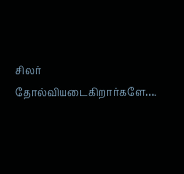சிலர் தோல்வியடைகிறார்களே….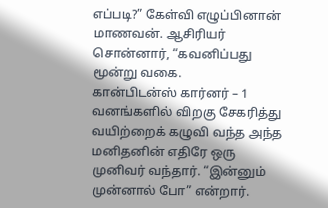எப்படி?” கேள்வி எழுப்பினான் மாணவன். ஆசிரியர் சொன்னார், “கவனிப்பது மூன்று வகை.
கான்பிடன்ஸ் கார்னர் – 1
வனங்களில் விறகு சேகரித்து வயிற்றைக் கழுவி வந்த அந்த மனிதனின் எதிரே ஒரு முனிவர் வந்தார். “இன்னும் முன்னால் போ” என்றார்.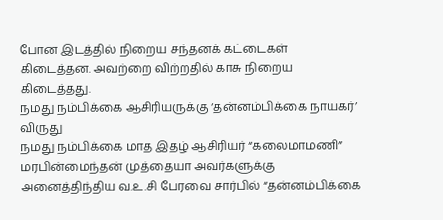போன இடத்தில் நிறைய சந்தனக் கட்டைகள் கிடைத்தன. அவற்றை விற்றதில் காசு நிறைய கிடைத்தது.
நமது நம்பிக்கை ஆசிரியருக்கு ‘தன்னம்பிக்கை நாயகர்’ விருது
நமது நம்பிக்கை மாத இதழ் ஆசிரியர் “கலைமாமணி” மரபின்மைந்தன் முத்தையா அவர்களுக்கு அனைத்திந்திய வ.உ.சி பேரவை சார்பில் “தன்னம்பிக்கை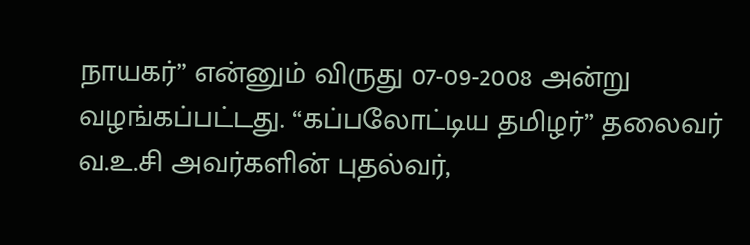நாயகர்” என்னும் விருது 07-09-2008 அன்று வழங்கப்பட்டது. “கப்பலோட்டிய தமிழர்” தலைவர் வ.உ.சி அவர்களின் புதல்வர்,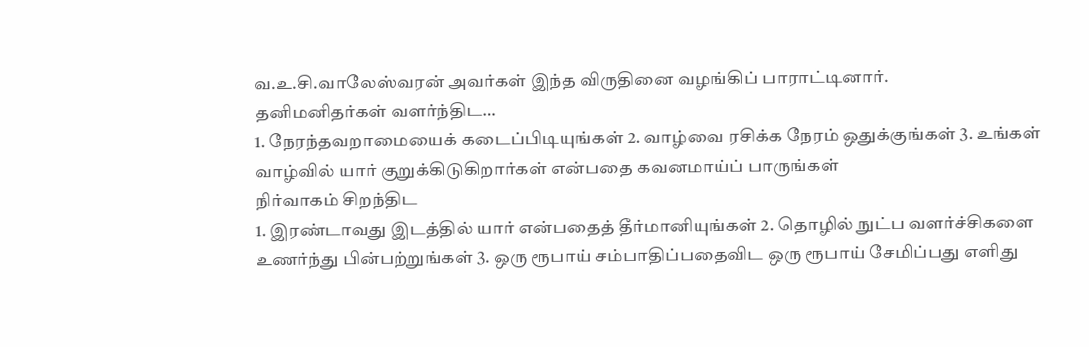வ.உ.சி.வாலேஸ்வரன் அவர்கள் இந்த விருதினை வழங்கிப் பாராட்டினார்.
தனிமனிதர்கள் வளர்ந்திட…
1. நேரந்தவறாமையைக் கடைப்பிடியுங்கள் 2. வாழ்வை ரசிக்க நேரம் ஒதுக்குங்கள் 3. உங்கள் வாழ்வில் யார் குறுக்கிடுகிறார்கள் என்பதை கவனமாய்ப் பாருங்கள்
நிர்வாகம் சிறந்திட
1. இரண்டாவது இடத்தில் யார் என்பதைத் தீர்மானியுங்கள் 2. தொழில் நுட்ப வளர்ச்சிகளை உணர்ந்து பின்பற்றுங்கள் 3. ஒரு ரூபாய் சம்பாதிப்பதைவிட ஒரு ரூபாய் சேமிப்பது எளிது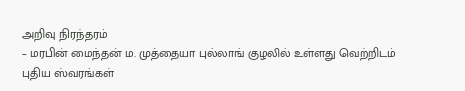அறிவு நிரந்தரம்
– மரபின் மைந்தன் ம. முத்தையா புல்லாங் குழலில் உள்ளது வெற்றிடம் புதிய ஸ்வரங்கள்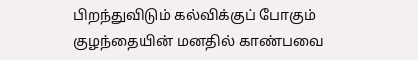பிறந்துவிடும் கல்விக்குப் போகும் குழந்தையின் மனதில் காண்பவை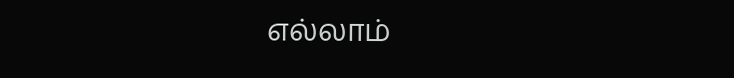எல்லாம்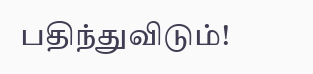பதிந்துவிடும்!